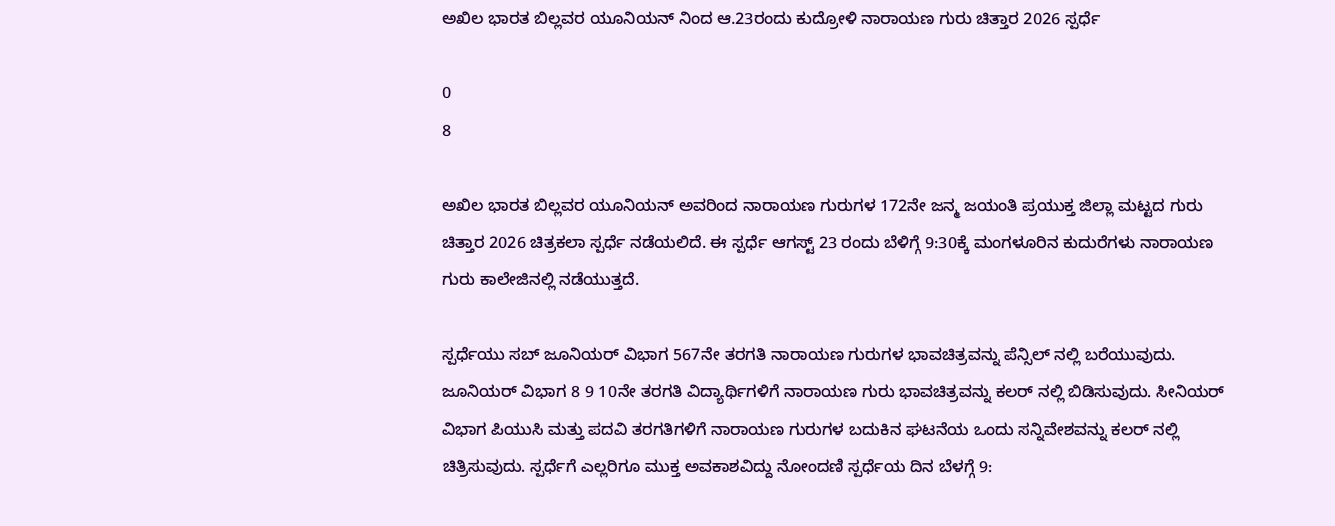ಅಖಿಲ ಭಾರತ ಬಿಲ್ಲವರ ಯೂನಿಯನ್ ನಿಂದ ಆ.23ರಂದು ಕುದ್ರೋಳಿ ನಾರಾಯಣ ಗುರು ಚಿತ್ತಾರ 2026 ಸ್ಪರ್ಧೆ

0
8

ಅಖಿಲ ಭಾರತ ಬಿಲ್ಲವರ ಯೂನಿಯನ್ ಅವರಿಂದ ನಾರಾಯಣ ಗುರುಗಳ 172ನೇ ಜನ್ಮ ಜಯಂತಿ ಪ್ರಯುಕ್ತ ಜಿಲ್ಲಾ ಮಟ್ಟದ ಗುರು ಚಿತ್ತಾರ 2026 ಚಿತ್ರಕಲಾ ಸ್ಪರ್ಧೆ ನಡೆಯಲಿದೆ. ಈ ಸ್ಪರ್ಧೆ ಆಗಸ್ಟ್ 23 ರಂದು ಬೆಳಿಗ್ಗೆ 9:30ಕ್ಕೆ ಮಂಗಳೂರಿನ ಕುದುರೆಗಳು ನಾರಾಯಣ ಗುರು ಕಾಲೇಜಿನಲ್ಲಿ ನಡೆಯುತ್ತದೆ.

ಸ್ಪರ್ಧೆಯು ಸಬ್ ಜೂನಿಯರ್ ವಿಭಾಗ 567ನೇ ತರಗತಿ ನಾರಾಯಣ ಗುರುಗಳ ಭಾವಚಿತ್ರವನ್ನು ಪೆನ್ಸಿಲ್ ನಲ್ಲಿ ಬರೆಯುವುದು. ಜೂನಿಯರ್ ವಿಭಾಗ 8 9 10ನೇ ತರಗತಿ ವಿದ್ಯಾರ್ಥಿಗಳಿಗೆ ನಾರಾಯಣ ಗುರು ಭಾವಚಿತ್ರವನ್ನು ಕಲರ್ ನಲ್ಲಿ ಬಿಡಿಸುವುದು. ಸೀನಿಯರ್ ವಿಭಾಗ ಪಿಯುಸಿ ಮತ್ತು ಪದವಿ ತರಗತಿಗಳಿಗೆ ನಾರಾಯಣ ಗುರುಗಳ ಬದುಕಿನ ಘಟನೆಯ ಒಂದು ಸನ್ನಿವೇಶವನ್ನು ಕಲರ್ ನಲ್ಲಿ ಚಿತ್ರಿಸುವುದು. ಸ್ಪರ್ಧೆಗೆ ಎಲ್ಲರಿಗೂ ಮುಕ್ತ ಅವಕಾಶವಿದ್ದು ನೋಂದಣಿ ಸ್ಪರ್ಧೆಯ ದಿನ ಬೆಳಗ್ಗೆ 9: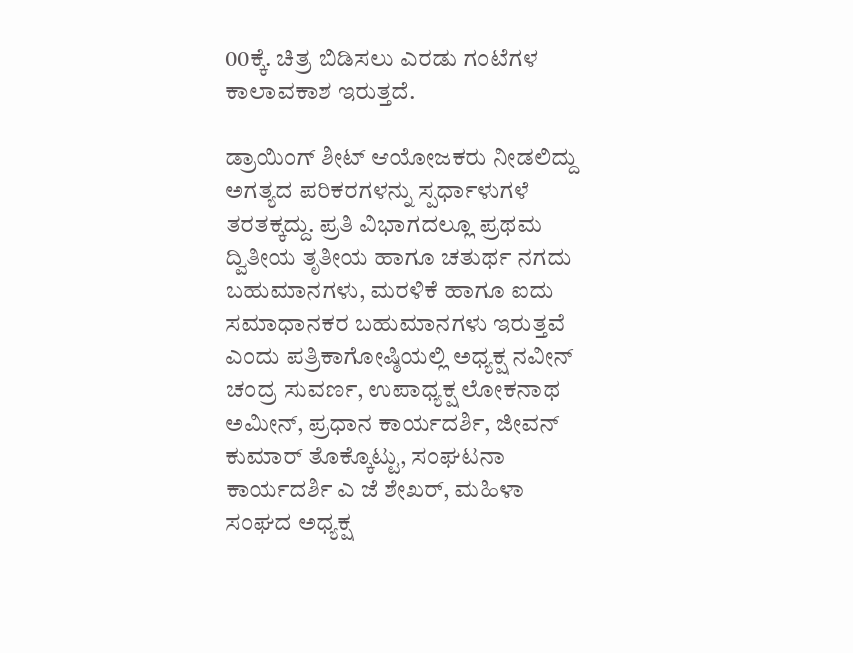00ಕ್ಕೆ. ಚಿತ್ರ ಬಿಡಿಸಲು ಎರಡು ಗಂಟೆಗಳ ಕಾಲಾವಕಾಶ ಇರುತ್ತದೆ.

ಡ್ರಾಯಿಂಗ್ ಶೀಟ್ ಆಯೋಜಕರು ನೀಡಲಿದ್ದು ಅಗತ್ಯದ ಪರಿಕರಗಳನ್ನು ಸ್ಪರ್ಧಾಳುಗಳೆ ತರತಕ್ಕದ್ದು. ಪ್ರತಿ ವಿಭಾಗದಲ್ಲೂ ಪ್ರಥಮ ದ್ವಿತೀಯ ತೃತೀಯ ಹಾಗೂ ಚತುರ್ಥ ನಗದು ಬಹುಮಾನಗಳು, ಮರಳಿಕೆ ಹಾಗೂ ಐದು ಸಮಾಧಾನಕರ ಬಹುಮಾನಗಳು ಇರುತ್ತವೆ ಎಂದು ಪತ್ರಿಕಾಗೋಷ್ಠಿಯಲ್ಲಿ ಅಧ್ಯಕ್ಷ ನವೀನ್ ಚಂದ್ರ ಸುವರ್ಣ, ಉಪಾಧ್ಯಕ್ಷ ಲೋಕನಾಥ ಅಮೀನ್, ಪ್ರಧಾನ ಕಾರ್ಯದರ್ಶಿ, ಜೀವನ್ ಕುಮಾರ್ ತೊಕ್ಕೊಟ್ಟು, ಸಂಘಟನಾ ಕಾರ್ಯದರ್ಶಿ ಎ ಜೆ ಶೇಖರ್, ಮಹಿಳಾ ಸಂಘದ ಅಧ್ಯಕ್ಷ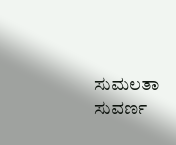ಸುಮಲತಾ ಸುವರ್ಣ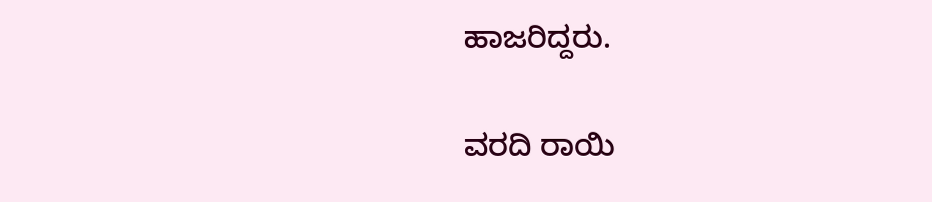ಹಾಜರಿದ್ದರು.

ವರದಿ ರಾಯಿ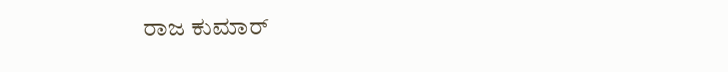ರಾಜ ಕುಮಾರ್